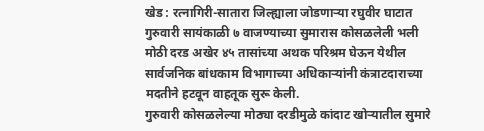खेड : रत्नागिरी-सातारा जिल्ह्याला जोडणाऱ्या रघुवीर घाटात गुरुवारी सायंकाळी ७ वाजण्याच्या सुमारास कोसळलेली भली मोठी दरड अखेर ४५ तासांच्या अथक परिश्रम घेऊन येथील सार्वजनिक बांधकाम विभागाच्या अधिकाऱ्यांनी कंत्राटदाराच्या मदतीने हटवून वाहतूक सुरू केली.
गुरुवारी कोसळलेल्या मोठ्या दरडीमुळे कांदाट खोऱ्यातील सुमारे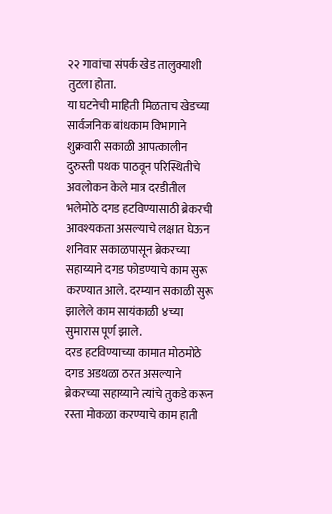२२ गावांचा संपर्क खेड तालुक्याशी तुटला होता.
या घटनेची माहिती मिळताच खेडच्या सार्वजनिक बांधकाम विभागाने शुक्रवारी सकाळी आपत्कालीन दुरुस्ती पथक पाठवून परिस्थितीचे अवलोकन केले मात्र दरडीतील भलेमोठे दगड हटविण्यासाठी ब्रेकरची आवश्यकता असल्याचे लक्षात घेऊन शनिवार सकाळपासून ब्रेकरच्या सहाय्याने दगड फोडण्याचे काम सुरू करण्यात आले. दरम्यान सकाळी सुरू झालेले काम सायंकाळी ४च्या सुमारास पूर्ण झाले.
दरड हटविण्याच्या कामात मोठमोठे दगड अडथळा ठरत असल्याने ब्रेकरच्या सहाय्याने त्यांचे तुकडे करून रस्ता मोकळा करण्याचे काम हाती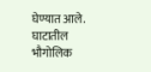घेण्यात आले. घाटातील भौगोलिक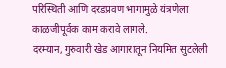परिस्थिती आणि दरडप्रवण भागामुळे यंत्रणेला काळजीपूर्वक काम करावे लागले.
दरम्यान, गुरुवारी खेड आगारातून नियमित सुटलेली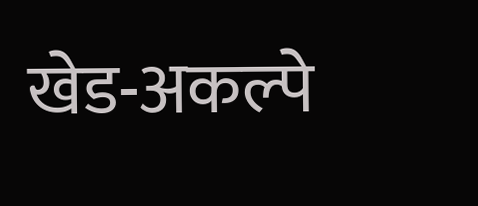खेड-अकल्पे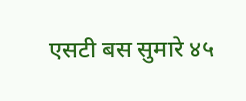एसटी बस सुमारे ४५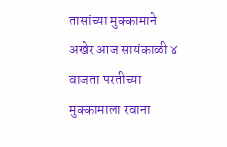तासांच्या मुक्कामाने अखेर आज सायंकाळी ४ वाजता परतीच्या मुक्कामाला रवाना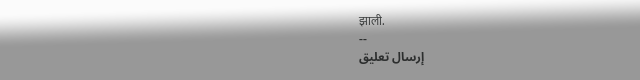झाली.
--
إرسال تعليق